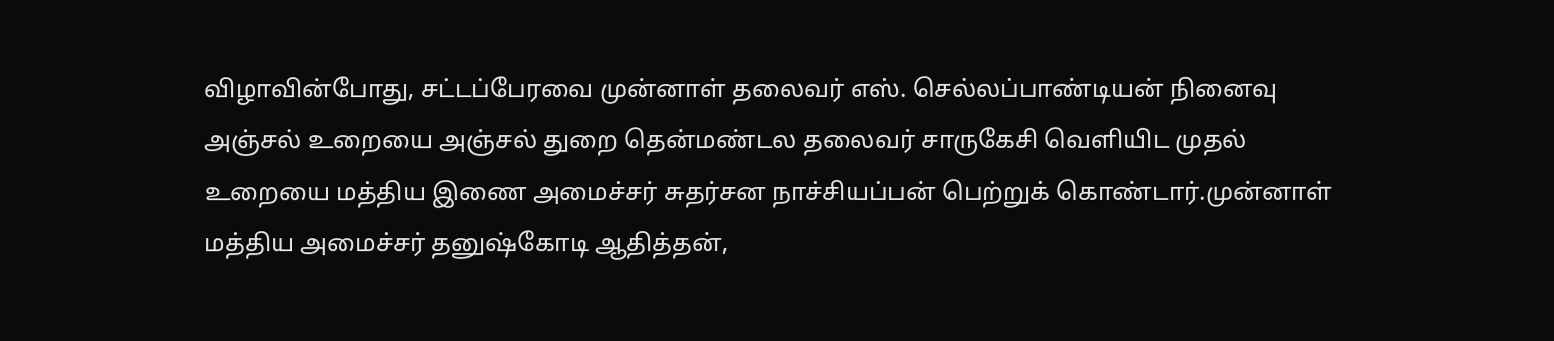விழாவின்போது, சட்டப்பேரவை முன்னாள் தலைவர் எஸ். செல்லப்பாண்டியன் நினைவு அஞ்சல் உறையை அஞ்சல் துறை தென்மண்டல தலைவர் சாருகேசி வெளியிட முதல் உறையை மத்திய இணை அமைச்சர் சுதர்சன நாச்சியப்பன் பெற்றுக் கொண்டார்.முன்னாள் மத்திய அமைச்சர் தனுஷ்கோடி ஆதித்தன்,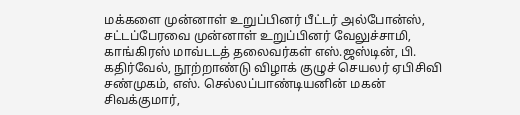மக்களை முன்னாள் உறுப்பினர் பீட்டர் அல்போன்ஸ், சட்டப்பேரவை முன்னாள் உறுப்பினர் வேலுச்சாமி, காங்கிரஸ் மாவ்டடத் தலைவர்கள் எஸ்.ஜஸ்டின், பி. கதிர்வேல், நூற்றாண்டு விழாக் குழுச் செயலர் ஏபிசிவி சண்முகம், எஸ். செல்லப்பாண்டியனின் மகன் சிவக்குமார்,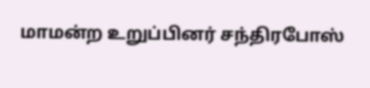மாமன்ற உறுப்பினர் சந்திரபோஸ்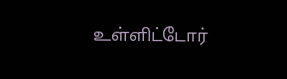உள்ளிட்டோர்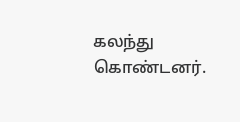கலந்து கொண்டனர்.